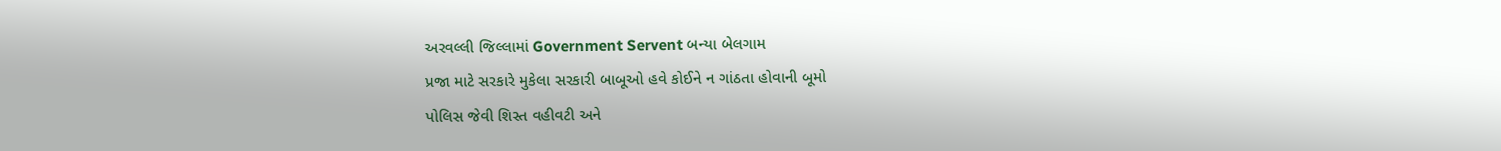અરવલ્લી જિલ્લામાં Government Servent બન્યા બેલગામ
પ્રજા માટે સરકારે મુકેલા સરકારી બાબૂઓ હવે કોઈને ન ગાંઠતા હોવાની બૂમો
પોલિસ જેવી શિસ્ત વહીવટી અને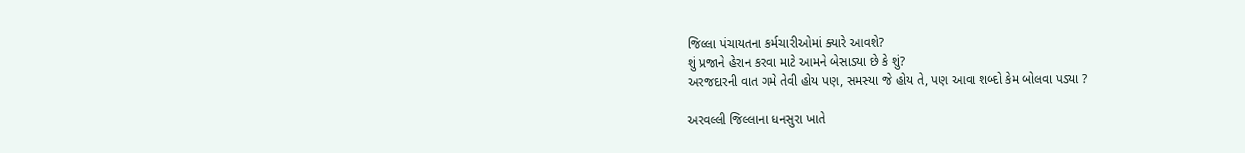જિલ્લા પંચાયતના કર્મચારીઓમાં ક્યારે આવશે?
શું પ્રજાને હેરાન કરવા માટે આમને બેસાડ્યા છે કે શું?
અરજદારની વાત ગમે તેવી હોય પણ, સમસ્યા જે હોય તે, પણ આવા શબ્દો કેમ બોલવા પડ્યા ?

અરવલ્લી જિલ્લાના ધનસુરા ખાતે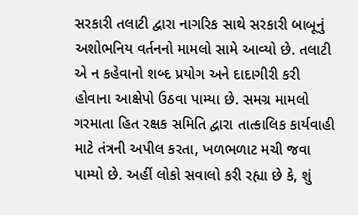સરકારી તલાટી દ્વારા નાગરિક સાથે સરકારી બાબૂનું અશોભનિય વર્તનનો મામલો સામે આવ્યો છે. તલાટી એ ન કહેવાનો શબ્દ પ્રયોગ અને દાદાગીરી કરી હોવાના આક્ષેપો ઉઠવા પામ્યા છે. સમગ્ર મામલો ગરમાતા હિત રક્ષક સમિતિ દ્વારા તાત્કાલિક કાર્યવાહી માટે તંત્રની અપીલ કરતા, ખળભળાટ મચી જવા પામ્યો છે. અહીં લોકો સવાલો કરી રહ્યા છે કે, શું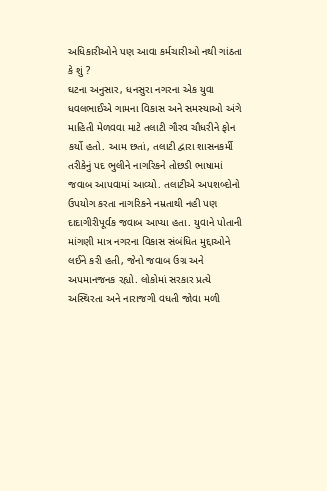અધિકારીઓને પણ આવા કર્મચારીઓ નથી ગાંઠતા કે શું ?
ઘટના અનુસાર, ધનસુરા નગરના એક યુવા ધવલભાઈએ ગામના વિકાસ અને સમસ્યાઓ અંગે માહિતી મેળવવા માટે તલાટી ગૌરવ ચૌધરીને ફોન કર્યો હતો. આમ છતાં, તલાટી દ્વારા શાસનકર્મી તરીકેનું પદ ભુલીને નાગરિકને તોછડી ભાષામાં જવાબ આપવામાં આવ્યો. તલાટીએ અપશબ્દોનો ઉપયોગ કરતા નાગરિકને નમ્રતાથી નહી પણ દાદાગીરીપૂર્વક જવાબ આપ્યા હતા. યુવાને પોતાની માંગણી માત્ર નગરના વિકાસ સંબંધિત મુદ્દાઓને લઈને કરી હતી, જેનો જવાબ ઉગ્ર અને અપમાનજનક રહ્યો. લોકોમાં સરકાર પ્રત્યે અસ્થિરતા અને નારાજગી વધતી જોવા મળી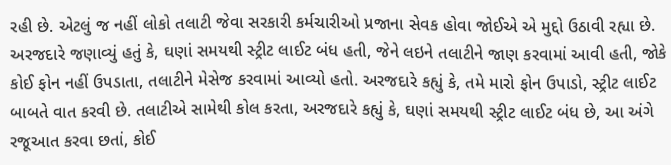રહી છે. એટલું જ નહીં લોકો તલાટી જેવા સરકારી કર્મચારીઓ પ્રજાના સેવક હોવા જોઈએ એ મુદ્દો ઉઠાવી રહ્યા છે.
અરજદારે જણાવ્યું હતું કે, ઘણાં સમયથી સ્ટ્રીટ લાઈટ બંધ હતી, જેને લઇને તલાટીને જાણ કરવામાં આવી હતી, જોકે કોઈ ફોન નહીં ઉપડાતા, તલાટીને મેસેજ કરવામાં આવ્યો હતો. અરજદારે કહ્યું કે, તમે મારો ફોન ઉપાડો, સ્ટ્રીટ લાઈટ બાબતે વાત કરવી છે. તલાટીએ સામેથી કોલ કરતા, અરજદારે કહ્યું કે, ઘણાં સમયથી સ્ટ્રીટ લાઈટ બંધ છે, આ અંગે રજૂઆત કરવા છતાં, કોઈ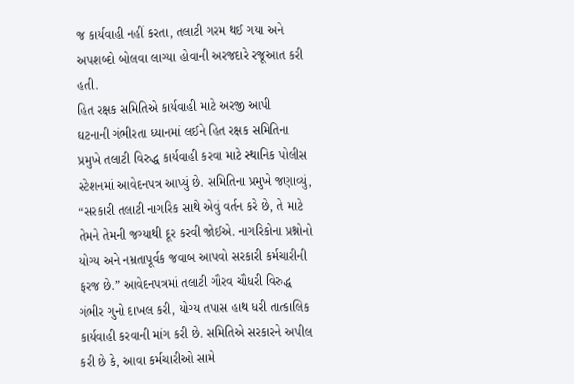જ કાર્યવાહી નહીં કરતા, તલાટી ગરમ થઈ ગયા અને અપશબ્દો બોલવા લાગ્યા હોવાની અરજદારે રજૂઆત કરી હતી.
હિત રક્ષક સમિતિએ કાર્યવાહી માટે અરજી આપી
ઘટનાની ગંભીરતા ધ્યાનમાં લઈને હિત રક્ષક સમિતિના પ્રમુખે તલાટી વિરુદ્ધ કાર્યવાહી કરવા માટે સ્થાનિક પોલીસ સ્ટેશનમાં આવેદનપત્ર આપ્યું છે. સમિતિના પ્રમુખે જણાવ્યું, “સરકારી તલાટી નાગરિક સાથે એવું વર્તન કરે છે, તે માટે તેમને તેમની જગ્યાથી દૂર કરવી જોઈએ. નાગરિકોના પ્રશ્નોનો યોગ્ય અને નમ્રતાપૂર્વક જવાબ આપવો સરકારી કર્મચારીની ફરજ છે.” આવેદનપત્રમાં તલાટી ગૌરવ ચૌધરી વિરુદ્ધ ગંભીર ગુનો દાખલ કરી, યોગ્ય તપાસ હાથ ધરી તાત્કાલિક કાર્યવાહી કરવાની માંગ કરી છે. સમિતિએ સરકારને અપીલ કરી છે કે, આવા કર્મચારીઓ સામે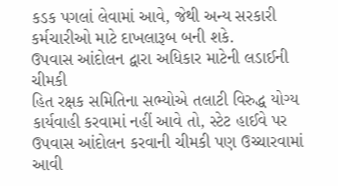કડક પગલાં લેવામાં આવે, જેથી અન્ય સરકારી કર્મચારીઓ માટે દાખલારૂબ બની શકે.
ઉપવાસ આંદોલન દ્વારા અધિકાર માટેની લડાઈની ચીમકી
હિત રક્ષક સમિતિના સભ્યોએ તલાટી વિરુદ્ધ યોગ્ય કાર્યવાહી કરવામાં નહીં આવે તો, સ્ટેટ હાઈવે પર ઉપવાસ આંદોલન કરવાની ચીમકી પણ ઉચ્ચારવામાં આવી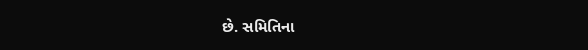છે. સમિતિના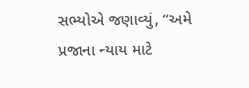સભ્યોએ જણાવ્યું, “અમે પ્રજાના ન્યાય માટે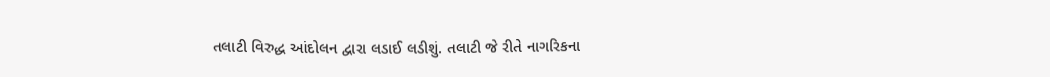તલાટી વિરુદ્ધ આંદોલન દ્વારા લડાઈ લડીશું. તલાટી જે રીતે નાગરિકના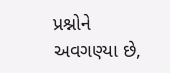પ્રશ્નોને અવગણ્યા છે,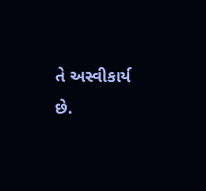તે અસ્વીકાર્ય છે.